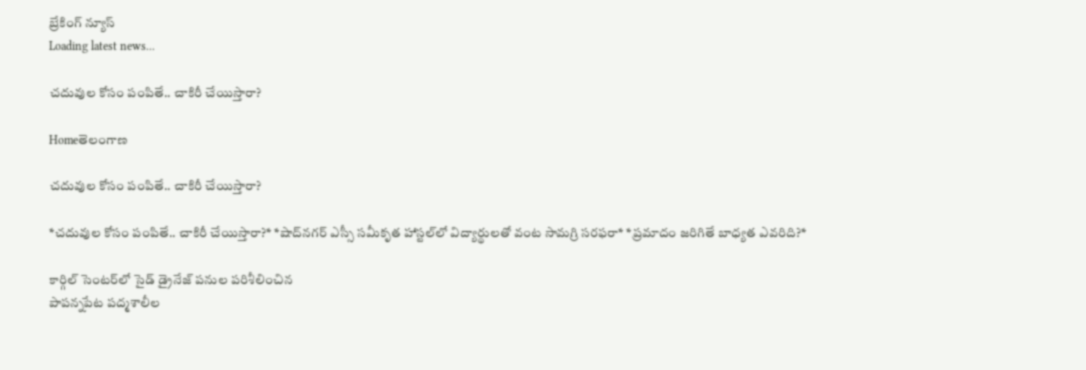బ్రేకింగ్ న్యూస్
Loading latest news...

చదువుల కోసం పంపితే.. చాకిరీ చేయిస్తారా?

Homeతెలంగాణ

చదువుల కోసం పంపితే.. చాకిరీ చేయిస్తారా?

*చదువుల కోసం పంపితే.. చాకిరీ చేయిస్తారా?* *షాద్‌నగర్‌ ఎస్సీ సమీకృత హాస్టల్‌లో విద్యార్థులతో వంట సామగ్రి సరఫరా* *ప్రమాదం జరిగితే బాధ్యత ఎవరిది?*

కార్గిల్ సెంటర్‌లో సైడ్ డ్రైనేజ్ పనుల పరిశీలించిన
పాపన్నపేట పద్మశాలీల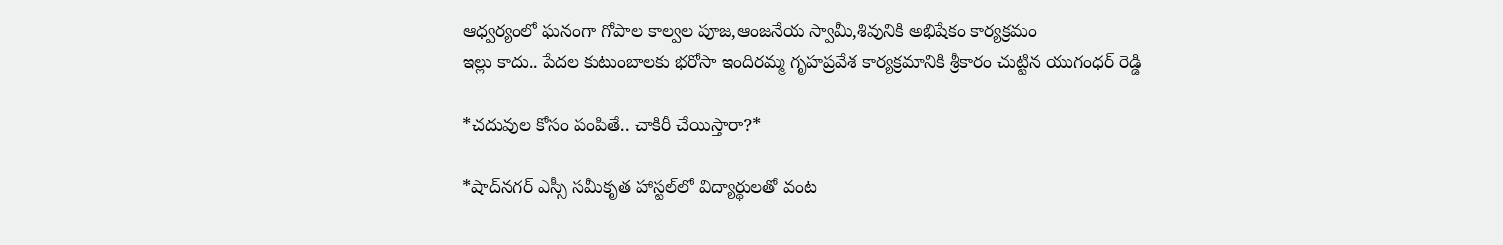ఆధ్వర్యంలో ఘనంగా గోపాల కాల్వల పూజ,ఆంజనేయ స్వామీ,శివునికి అభిషేకం కార్యక్రమం
ఇల్లు కాదు.. పేదల కుటుంబాలకు భరోసా ఇందిరమ్మ గృహప్రవేశ కార్యక్రమానికి శ్రీకారం చుట్టిన యుగంధర్ రెడ్డి

*చదువుల కోసం పంపితే.. చాకిరీ చేయిస్తారా?*

*షాద్‌నగర్‌ ఎస్సీ సమీకృత హాస్టల్‌లో విద్యార్థులతో వంట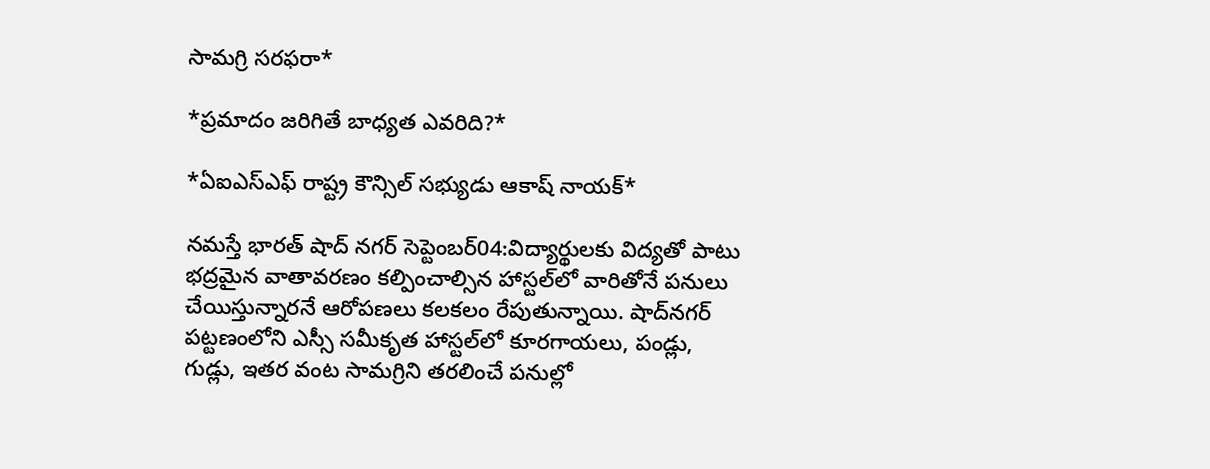సామగ్రి సరఫరా*

*ప్రమాదం జరిగితే బాధ్యత ఎవరిది?*

*ఏఐఎస్ఎఫ్ రాష్ట్ర కౌన్సిల్ సభ్యుడు ఆకాష్ నాయక్*

నమస్తే భారత్ షాద్ నగర్ సెప్టెంబర్04:విద్యార్థులకు విద్యతో పాటు భద్రమైన వాతావరణం కల్పించాల్సిన హాస్టల్‌లో వారితోనే పనులు చేయిస్తున్నారనే ఆరోపణలు కలకలం రేపుతున్నాయి. షాద్‌నగర్‌ పట్టణంలోని ఎస్సీ సమీకృత హాస్టల్‌లో కూరగాయలు, పండ్లు, గుడ్లు, ఇతర వంట సామగ్రిని తరలించే పనుల్లో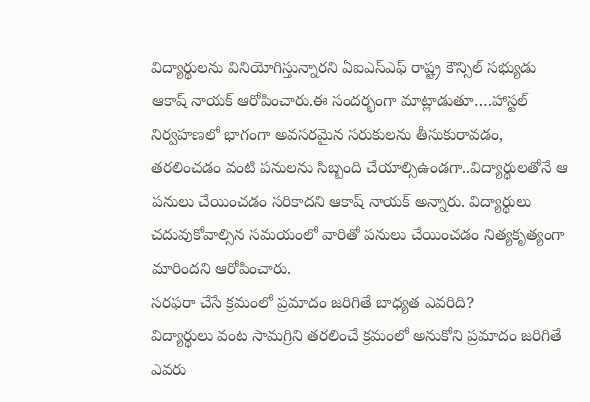విద్యార్థులను వినియోగిస్తున్నారని ఏఐఎస్ఎఫ్‌ రాష్ట్ర కౌన్సిల్‌ సభ్యుడు ఆకాష్‌ నాయక్‌ ఆరోపించారు.ఈ సందర్భంగా మాట్లాడుతూ….హాస్టల్‌ నిర్వహణలో భాగంగా అవసరమైన సరుకులను తీసుకురావడం, తరలించడం వంటి పనులను సిబ్బంది చేయాల్సిఉండగా..విద్యార్థులతోనే ఆ పనులు చేయించడం సరికాదని ఆకాష్‌ నాయక్‌ అన్నారు. విద్యార్థులు చదువుకోవాల్సిన సమయంలో వారితో పనులు చేయించడం నిత్యకృత్యంగా మారిందని ఆరోపించారు.
సరఫరా చేసే క్రమంలో ప్రమాదం జరిగితే బాధ్యత ఎవరిది?
విద్యార్థులు వంట సామగ్రిని తరలించే క్రమంలో అనుకోని ప్రమాదం జరిగితే ఎవరు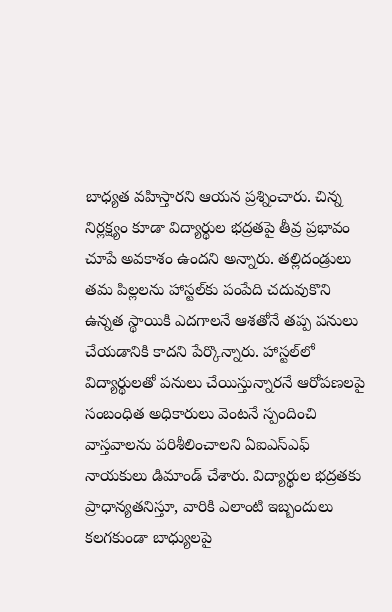బాధ్యత వహిస్తారని ఆయన ప్రశ్నించారు. చిన్న నిర్లక్ష్యం కూడా విద్యార్థుల భద్రతపై తీవ్ర ప్రభావం చూపే అవకాశం ఉందని అన్నారు. తల్లిదండ్రులు తమ పిల్లలను హాస్టల్‌కు పంపేది చదువుకొని ఉన్నత స్థాయికి ఎదగాలనే ఆశతోనే తప్ప పనులు చేయడానికి కాదని పేర్కొన్నారు. హాస్టల్‌లో విద్యార్థులతో పనులు చేయిస్తున్నారనే ఆరోపణలపై సంబంధిత అధికారులు వెంటనే స్పందించి వాస్తవాలను పరిశీలించాలని ఏఐఎస్ఎఫ్‌ నాయకులు డిమాండ్‌ చేశారు. విద్యార్థుల భద్రతకు ప్రాధాన్యతనిస్తూ, వారికి ఎలాంటి ఇబ్బందులు కలగకుండా బాధ్యులపై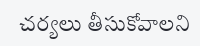చర్యలు తీసుకోవాలని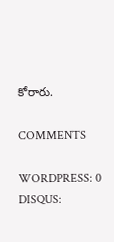కోరారు.

COMMENTS

WORDPRESS: 0
DISQUS: